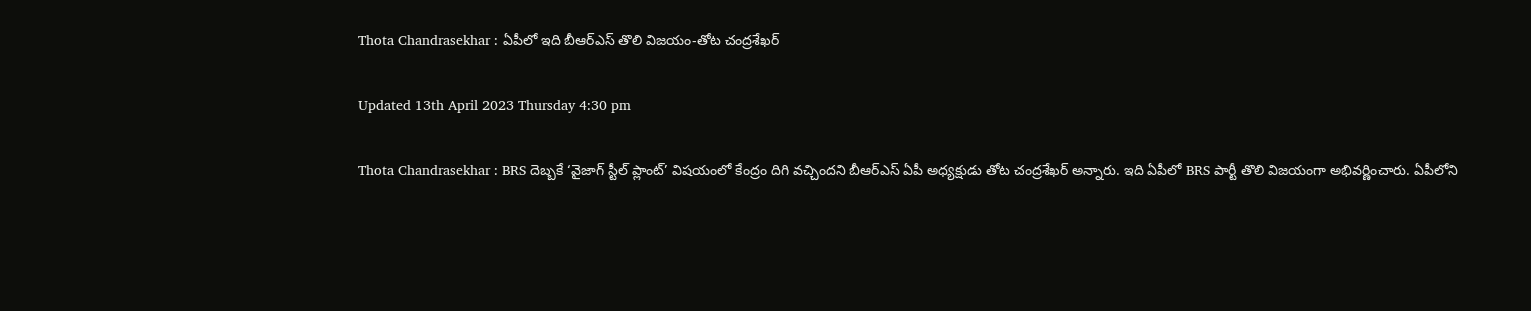Thota Chandrasekhar : ఏపీలో ఇది బీఆర్ఎస్ తొలి విజయం-తోట చంద్రశేఖర్

Updated 13th April 2023 Thursday 4:30 pm

Thota Chandrasekhar : BRS దెబ్బకే ‘వైజాగ్ స్టీల్ ప్లాంట్’ విషయంలో కేంద్రం దిగి వచ్చిందని బీఆర్ఎస్ ఏపీ అధ్యక్షుడు తోట చంద్రశేఖర్ అన్నారు. ఇది ఏపీలో BRS పార్టీ తొలి విజయంగా అభివర్ణించారు. ఏపీలోని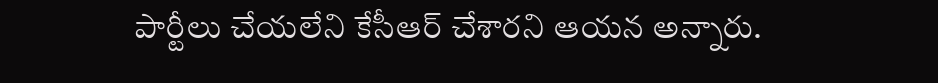పార్టీలు చేయలేని కేసీఆర్ చేశారని ఆయన అన్నారు.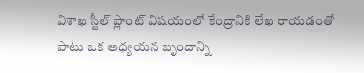విశాఖ స్టీల్ ప్లాంట్ విషయంలో కేంద్రానికి లేఖ రాయడంతో పాటు ఒక అధ్యయన బృందాన్ని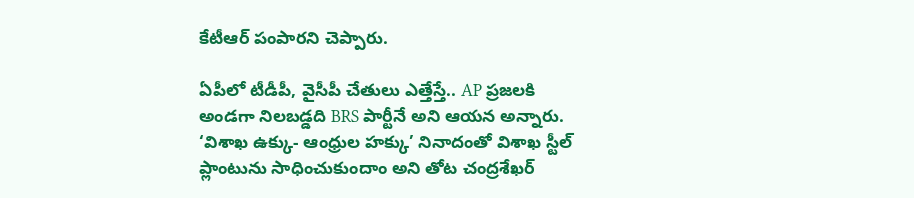కేటీఆర్ పంపారని చెప్పారు.

ఏపీలో టీడీపీ, వైసీపీ చేతులు ఎత్తేస్తే.. AP ప్రజలకి అండగా నిలబడ్డది BRS పార్టీనే అని ఆయన అన్నారు. ‘విశాఖ ఉక్కు- ఆంధ్రుల హక్కు’ నినాదంతో విశాఖ స్టీల్ ప్లాంటును సాధించుకుందాం అని తోట చంద్రశేఖర్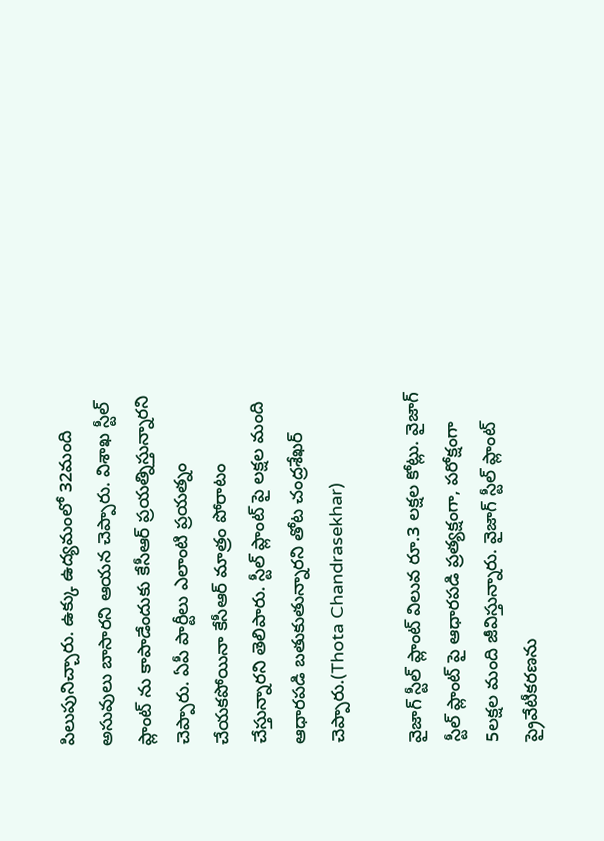పిలుపునిచ్చారు. ఉక్కు ఉద్యమంలో 32మంది అసువులు బాసారని ఆయన చెప్పారు. విశాఖ స్టీల్ ప్లాంట్ ను కాపాడేందుకు కేసీఆర్ ప్రయత్నిస్తున్నారని చెప్పారు. ఏపీ పార్టీలు ఎలాంటి ప్రయత్నం చేయకపోయినా కేసీఆర్ మాత్రం పోరాటం చేస్తున్నారని తెలిపారు. స్టీల్ ప్లాంట్ పై లక్షల మంది ఆధారపడి బతుకుతున్నారని తోట చంద్రశేఖర్ చెప్పారు.(Thota Chandrasekhar)

వైజాగ్ స్టీల్ ప్లాంట్ విలువ రూ.3 లక్షల కోట్లు. వైజాగ్ స్టీల్ ప్లాంట్ పై ఆధారపడి ప్రత్యక్షంగా, పరోక్షంగా 5లక్షల మంది జీవిస్తున్నారు. వైజాగ్ స్టీల్ ప్లాంట్ ప్రైవేటీకరణను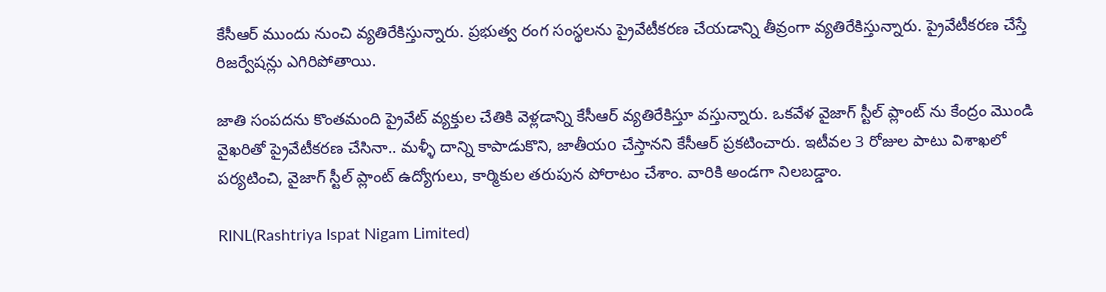కేసీఆర్ ముందు నుంచి వ్యతిరేకిస్తున్నారు. ప్రభుత్వ రంగ సంస్థలను ప్రైవేటీకరణ చేయడాన్ని తీవ్రంగా వ్యతిరేకిస్తున్నారు. ప్రైవేటీకరణ చేస్తే రిజర్వేషన్లు ఎగిరిపోతాయి.

జాతి సంపదను కొంతమంది ప్రైవేట్ వ్యక్తుల చేతికి వెళ్లడాన్ని కేసీఆర్ వ్యతిరేకిస్తూ వస్తున్నారు. ఒకవేళ వైజాగ్ స్టీల్ ప్లాంట్ ను కేంద్రం మొండి వైఖరితో ప్రైవేటీకరణ చేసినా.. మళ్ళీ దాన్ని కాపాడుకొని, జాతీయo చేస్తానని కేసీఆర్ ప్రకటించారు. ఇటీవల 3 రోజుల పాటు విశాఖలో పర్యటించి, వైజాగ్ స్టీల్ ప్లాంట్ ఉద్యోగులు, కార్మికుల తరుపున పోరాటం చేశాం. వారికి అండగా నిలబడ్డాం.

RINL(Rashtriya Ispat Nigam Limited)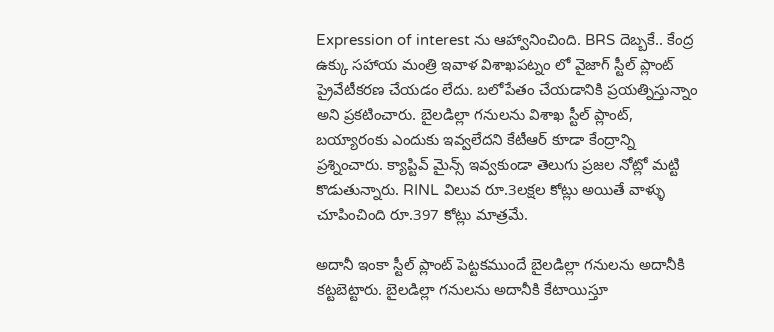Expression of interest ను ఆహ్వానించింది. BRS దెబ్బకే.. కేంద్ర ఉక్కు సహాయ మంత్రి ఇవాళ విశాఖపట్నం లో వైజాగ్ స్టీల్ ప్లాంట్ ప్రైవేటీకరణ చేయడం లేదు. బలోపేతం చేయడానికి ప్రయత్నిస్తున్నాం అని ప్రకటించారు. బైలడిల్లా గనులను విశాఖ స్టీల్ ప్లాంట్, బయ్యారంకు ఎందుకు ఇవ్వలేదని కేటీఆర్ కూడా కేంద్రాన్ని ప్రశ్నించారు. క్యాప్టివ్ మైన్స్ ఇవ్వకుండా తెలుగు ప్రజల నోట్లో మట్టి కొడుతున్నారు. RINL విలువ రూ.3లక్షల కోట్లు అయితే వాళ్ళు చూపించింది రూ.397 కోట్లు మాత్రమే.

అదానీ ఇంకా స్టీల్ ప్లాంట్ పెట్టకముందే బైలడిల్లా గనులను అదానీకి కట్టబెట్టారు. బైలడిల్లా గనులను అదానీకి కేటాయిస్తూ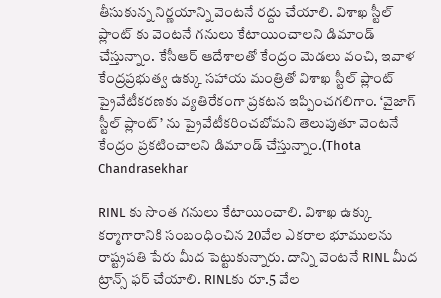తీసుకున్న నిర్ణయాన్ని వెంటనే రద్దు చేయాలి. విశాఖ స్టీల్ ప్లాంట్ కు వెంటనే గనులు కేటాయించాలని డిమాండ్ చేస్తున్నాం. కేసీఆర్ ఆదేశాలతో కేంద్రం మెడలు వంచి, ఇవాళ కేంద్రప్రభుత్వ ఉక్కు సహాయ మంత్రితో విశాఖ స్టీల్ ప్లాంట్ ప్రైవేటీకరణకు వ్యతిరేకంగా ప్రకటన ఇప్పించగలిగాం. ‘వైజాగ్ స్టీల్ ప్లాంట్’ ను ప్రైవేటీకరించబోమని తెలుపుతూ వెంటనే కేంద్రం ప్రకటించాలని డిమాండ్ చేస్తున్నాం.(Thota Chandrasekhar

RINL కు సొంత గనులు కేటాయించాలి. విశాఖ ఉక్కు కర్మాగారానికి సంబంధించిన 20వేల ఎకరాల భూములను రాష్ట్రపతి పేరు మీద పెట్టుకున్నారు. దాన్ని వెంటనే RINL మీద ట్రాన్స్ ఫర్ చేయాలి. RINLకు రూ.5 వేల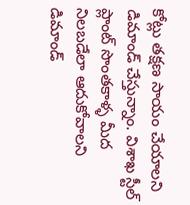కోట్లు తక్షణ సాయం చేయాలని డిమాండ్ చేస్తున్నాం. విశాఖ స్టీల్ ప్లాంట్ సొంతకాళ్ళ మీద నిలబడేలా ఆదుకోవాలని డిమాండ్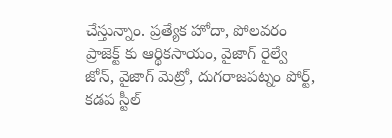చేస్తున్నాం. ప్రత్యేక హోదా, పోలవరం ప్రాజెక్ట్ కు ఆర్థికసాయం, వైజాగ్ రైల్వే జోన్, వైజాగ్ మెట్రో, దుగరాజపట్నం పోర్ట్, కడప స్టీల్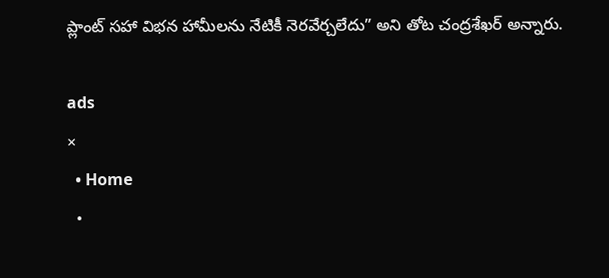ప్లాంట్ సహా విభన హామీలను నేటికీ నెరవేర్చలేదు” అని తోట చంద్రశేఖర్ అన్నారు.

ads
×
  • Home
  •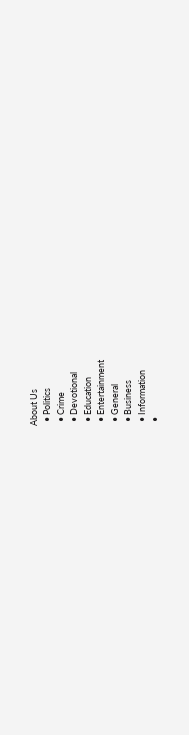About Us
  • Politics
  • Crime
  • Devotional
  • Education
  • Entertainment
  • General
  • Business
  • Information
  •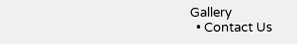Gallery
  • Contact Us